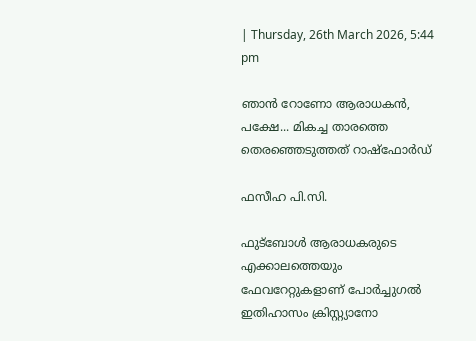| Thursday, 26th March 2026, 5:44 pm

ഞാൻ റോണോ ആരാധകൻ, പക്ഷേ... മികച്ച താരത്തെ തെരഞ്ഞെടുത്തത് റാഷ്ഫോര്‍ഡ്

ഫസീഹ പി.സി.

ഫുട്‌ബോള്‍ ആരാധകരുടെ എക്കാലത്തെയും ഫേവറേറ്റുകളാണ് പോർച്ചുഗൽ ഇതിഹാസം ക്രിസ്റ്റ്യാനോ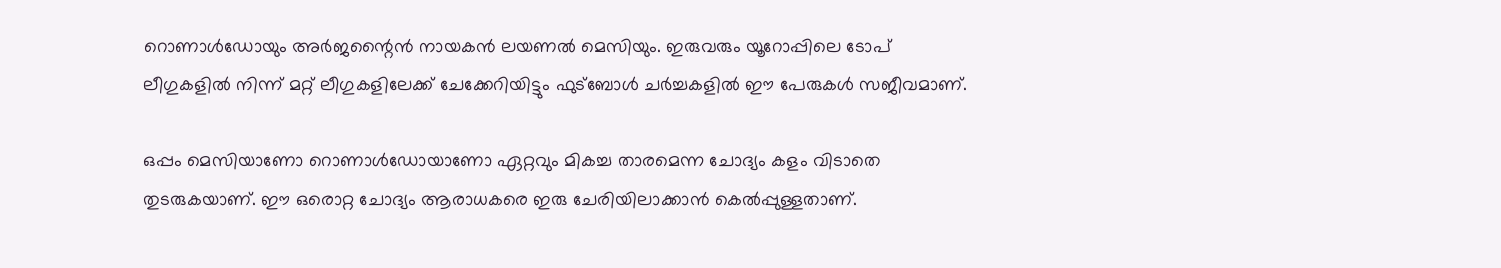റൊണാൾഡോയും അർജന്റൈൻ നായകൻ ലയണൽ മെസിയും. ഇരുവരും യൂറോപ്പിലെ ടോപ് ലീഗുകളിൽ നിന്ന് മറ്റ് ലീഗുകളിലേക്ക് ചേക്കേറിയിട്ടും ഫുട്ബോൾ ചർച്ചകളിൽ ഈ പേരുകൾ സജീവമാണ്.

ഒപ്പം മെസിയാണോ റൊണാൾഡോയാണോ ഏറ്റവും മികച്ച താരമെന്ന ചോദ്യം കളം വിടാതെ തുടരുകയാണ്. ഈ ഒരൊറ്റ ചോദ്യം ആരാധകരെ ഇരു ചേരിയിലാക്കാൻ കെൽപ്പുള്ളതാണ്.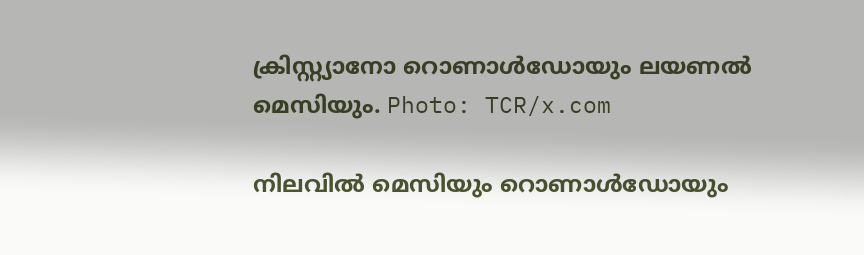ക്രിസ്റ്റ്യാനോ റൊണാൾഡോയും ലയണൽ മെസിയും. Photo: TCR/x.com

നിലവിൽ മെസിയും റൊണാൾഡോയും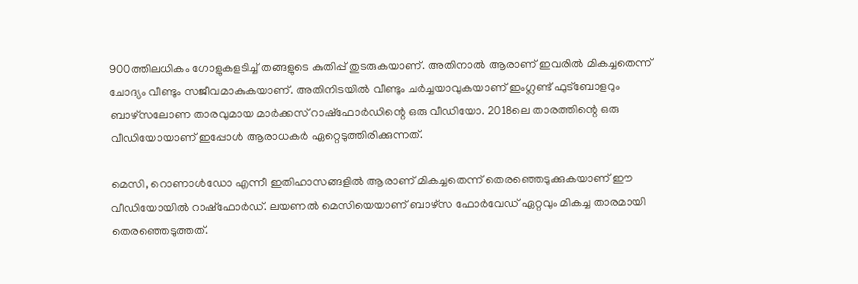900ത്തിലധികം ഗോളുകളടിച്ച് തങ്ങളുടെ കുതിപ്പ് തുടരുകയാണ്. അതിനാൽ ആരാണ് ഇവരിൽ മികച്ചതെന്ന് ചോദ്യം വീണ്ടും സജീവമാകുകയാണ്. അതിനിടയിൽ വീണ്ടും ചര്‍ച്ചയാവുകയാണ് ഇംഗ്ലണ്ട് ഫുട്‌ബോളറും ബാഴ്‌സലോണ താരവുമായ മാര്‍ക്കസ് റാഷ്ഫോര്‍ഡിന്റെ ഒരു വീഡിയോ. 2018ലെ താരത്തിന്റെ ഒരു വീഡിയോയാണ് ഇപ്പോള്‍ ആരാധകര്‍ ഏറ്റെടുത്തിരിക്കുന്നത്.

മെസി, റൊണാള്‍ഡോ എന്നീ ഇതിഹാസങ്ങളില്‍ ആരാണ് മികച്ചതെന്ന് തെരഞ്ഞെടുക്കുകയാണ് ഈ വീഡിയോയിൽ റാഷ്ഫോര്‍ഡ്. ലയണല്‍ മെസിയെയാണ് ബാഴ്‌സ ഫോർവേഡ് ഏറ്റവും മികച്ച താരമായി തെരഞ്ഞെടുത്തത്.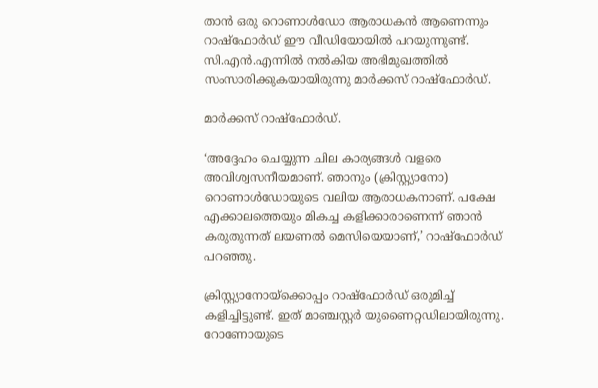താന്‍ ഒരു റൊണാള്‍ഡോ ആരാധകന്‍ ആണെന്നും റാഷ്ഫോര്‍ഡ് ഈ വീഡിയോയില്‍ പറയുന്നുണ്ട്. സി.എന്‍.എന്നില്‍ നല്‍കിയ അഭിമുഖത്തില്‍ സംസാരിക്കുകയായിരുന്നു മാര്‍ക്കസ് റാഷ്ഫോര്‍ഡ്.

മാര്‍ക്കസ് റാഷ്ഫോര്‍ഡ്.

‘അദ്ദേഹം ചെയ്യുന്ന ചില കാര്യങ്ങള്‍ വളരെ അവിശ്വസനീയമാണ്. ഞാനും (ക്രിസ്റ്റ്യാനോ) റൊണാള്‍ഡോയുടെ വലിയ ആരാധകനാണ്. പക്ഷേ എക്കാലത്തെയും മികച്ച കളിക്കാരാണെന്ന് ഞാൻ കരുതുന്നത് ലയണൽ മെസിയെയാണ്,’ റാഷ്ഫോര്‍ഡ് പറഞ്ഞു.

ക്രിസ്റ്റ്യാനോയ്ക്കൊപ്പം റാഷ്ഫോര്‍ഡ് ഒരുമിച്ച് കളിച്ചിട്ടുണ്ട്. ഇത് മാഞ്ചസ്റ്റര്‍ യുണൈറ്റഡിലായിരുന്നു. റോണോയുടെ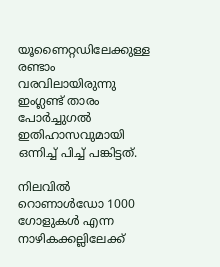യൂണൈറ്റഡിലേക്കുള്ള രണ്ടാം വരവിലായിരുന്നു ഇംഗ്ലണ്ട് താരം പോര്‍ച്ചുഗല്‍ ഇതിഹാസവുമായി ഒന്നിച്ച് പിച്ച് പങ്കിട്ടത്.

നിലവിൽ റൊണാൾഡോ 1000 ഗോളുകൾ എന്ന നാഴികക്കല്ലിലേക്ക്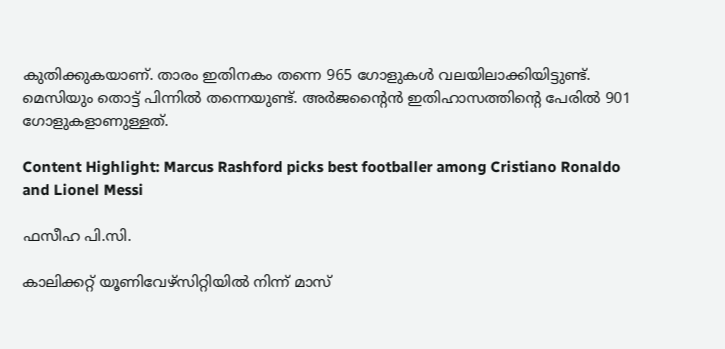കുതിക്കുകയാണ്. താരം ഇതിനകം തന്നെ 965 ഗോളുകൾ വലയിലാക്കിയിട്ടുണ്ട്‌. മെസിയും തൊട്ട് പിന്നിൽ തന്നെയുണ്ട്. അർജന്റൈൻ ഇതിഹാസത്തിന്റെ പേരിൽ 901 ഗോളുകളാണുള്ളത്.

Content Highlight: Marcus Rashford picks best footballer among Cristiano Ronaldo and Lionel Messi

ഫസീഹ പി.സി.

കാലിക്കറ്റ് യൂണിവേഴ്‌സിറ്റിയില്‍ നിന്ന് മാസ്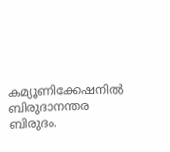കമ്യൂണിക്കേഷനില്‍ ബിരുദാനന്തര ബിരുദം.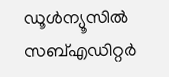ഡൂള്‍ന്യൂസില്‍ സബ്എഡിറ്റര്‍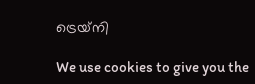ട്രെയ്‌നി

We use cookies to give you the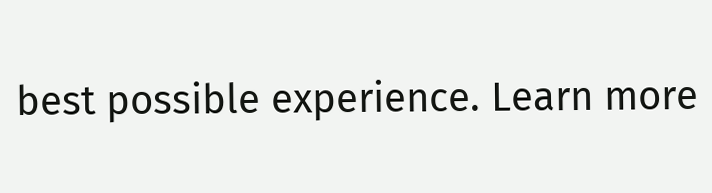best possible experience. Learn more